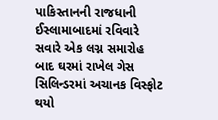પાકિસ્તાનની રાજધાની ઈસ્લામાબાદમાં રવિવારે સવારે એક લગ્ન સમારોહ બાદ ઘરમાં રાખેલ ગેસ સિલિન્ડરમાં અચાનક વિસ્ફોટ થયો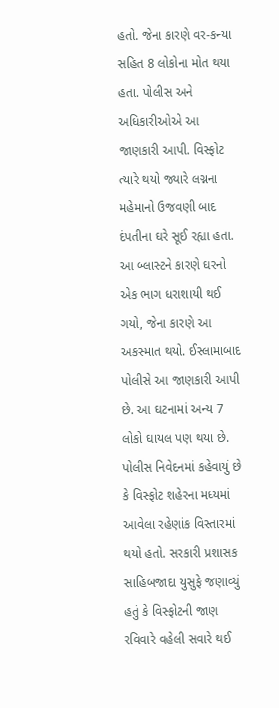હતો. જેના કારણે વર-કન્યા સહિત 8 લોકોના મોત થયા હતા. પોલીસ અને અધિકારીઓએ આ જાણકારી આપી. વિસ્ફોટ ત્યારે થયો જ્યારે લગ્નના મહેમાનો ઉજવણી બાદ દંપતીના ઘરે સૂઈ રહ્યા હતા. આ બ્લાસ્ટને કારણે ઘરનો એક ભાગ ધરાશાયી થઈ ગયો, જેના કારણે આ અકસ્માત થયો. ઈસ્લામાબાદ પોલીસે આ જાણકારી આપી છે. આ ઘટનામાં અન્ય 7 લોકો ઘાયલ પણ થયા છે.
પોલીસ નિવેદનમાં કહેવાયું છે કે વિસ્ફોટ શહેરના મધ્યમાં આવેલા રહેણાંક વિસ્તારમાં થયો હતો. સરકારી પ્રશાસક સાહિબજાદા યુસુફે જણાવ્યું હતું કે વિસ્ફોટની જાણ રવિવારે વહેલી સવારે થઈ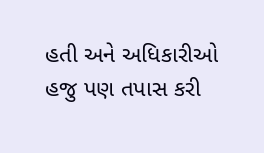હતી અને અધિકારીઓ હજુ પણ તપાસ કરી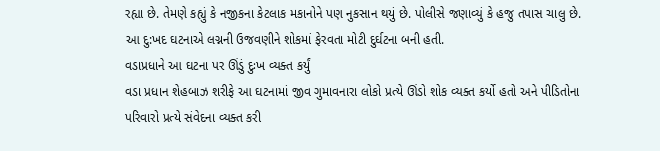રહ્યા છે. તેમણે કહ્યું કે નજીકના કેટલાક મકાનોને પણ નુકસાન થયું છે. પોલીસે જણાવ્યું કે હજુ તપાસ ચાલુ છે. આ દુ:ખદ ઘટનાએ લગ્નની ઉજવણીને શોકમાં ફેરવતા મોટી દુર્ઘટના બની હતી.
વડાપ્રધાને આ ઘટના પર ઊંડું દુઃખ વ્યક્ત કર્યું
વડા પ્રધાન શેહબાઝ શરીફે આ ઘટનામાં જીવ ગુમાવનારા લોકો પ્રત્યે ઊંડો શોક વ્યક્ત કર્યો હતો અને પીડિતોના પરિવારો પ્રત્યે સંવેદના વ્યક્ત કરી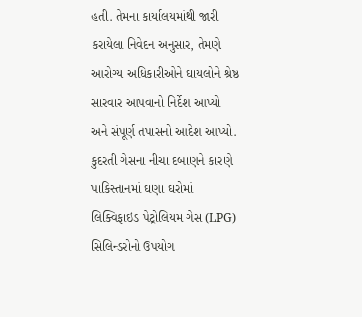હતી. તેમના કાર્યાલયમાંથી જારી કરાયેલા નિવેદન અનુસાર, તેમણે આરોગ્ય અધિકારીઓને ઘાયલોને શ્રેષ્ઠ સારવાર આપવાનો નિર્દેશ આપ્યો અને સંપૂર્ણ તપાસનો આદેશ આપ્યો. કુદરતી ગેસના નીચા દબાણને કારણે પાકિસ્તાનમાં ઘણા ઘરોમાં લિક્વિફાઇડ પેટ્રોલિયમ ગેસ (LPG) સિલિન્ડરોનો ઉપયોગ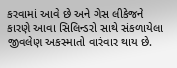કરવામાં આવે છે અને ગેસ લીકેજને કારણે આવા સિલિન્ડરો સાથે સંકળાયેલા જીવલેણ અકસ્માતો વારંવાર થાય છે.